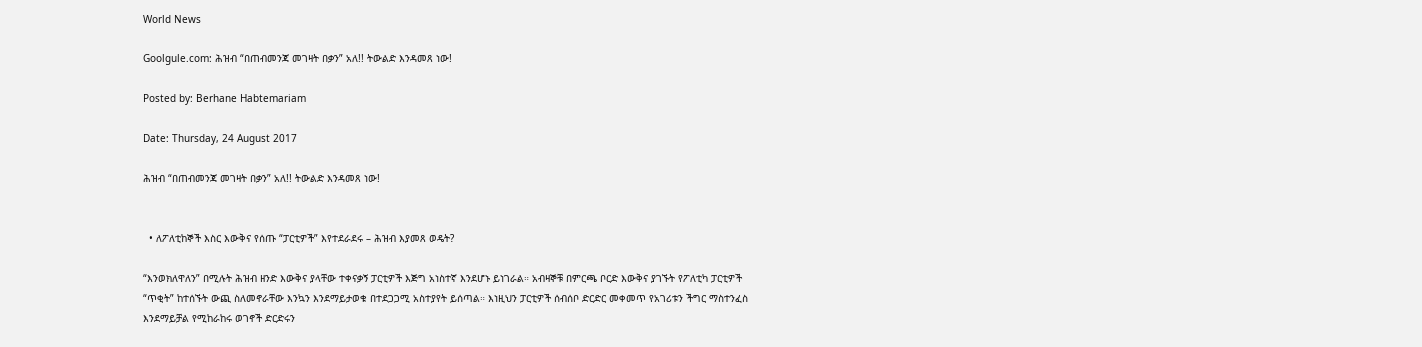World News

Goolgule.com: ሕዝብ “በጠብመንጃ መገዛት በቃን” አለ!! ትውልድ እንዳመጸ ነው!

Posted by: Berhane Habtemariam

Date: Thursday, 24 August 2017

ሕዝብ “በጠብመንጃ መገዛት በቃን” አለ!! ትውልድ እንዳመጸ ነው!


  • ለፖለቲከኞች እስር እውቅና የሰጡ “ፓርቲዎች” እየተደራደሩ – ሕዝብ እያመጸ ወዴት?

“እንወክለዋለን” በሚሉት ሕዝብ ዘንድ እውቅና ያላቸው ተቀናቃኝ ፓርቲዎች እጅግ አነስተኛ እንደሆኑ ይነገራል። አብዛኞቹ በምርጫ ቦርድ እውቅና ያገኙት የፖለቲካ ፓርቲዎች “ጥቂት” ከተሰኙት ውጪ ስለመኖራቸው እንኳን እንደማይታወቁ በተደጋጋሚ አስተያየት ይሰጣል። እነዚህን ፓርቲዎች ሰብሰቦ ድርድር መቀመጥ የአገሪቱን ችግር ማስተንፈስ እንደማይቻል የሚከራከሩ ወገኖች ድርድሩን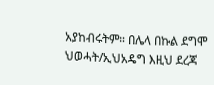አያከብሩትም። በሌላ በኩል ደግሞ ህወሓት/ኢህአዴግ እዚህ ደረጃ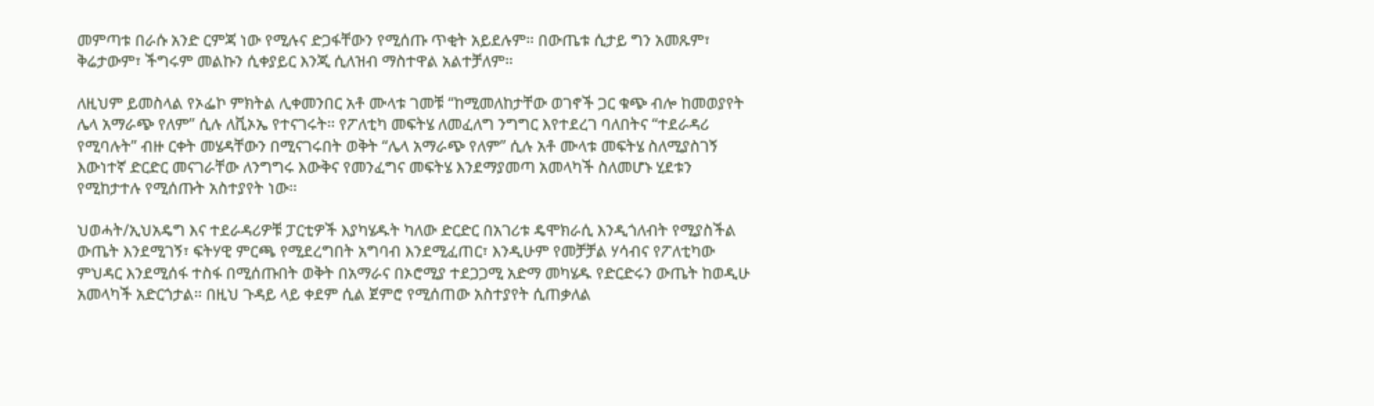መምጣቱ በራሱ አንድ ርምጃ ነው የሚሉና ድጋፋቸውን የሚሰጡ ጥቂት አይደሉም። በውጤቱ ሲታይ ግን አመጹም፣ ቅሬታውም፣ ችግሩም መልኩን ሲቀያይር እንጂ ሲለዝብ ማስተዋል አልተቻለም።

ለዚህም ይመስላል የኦፌኮ ምክትል ሊቀመንበር አቶ ሙላቱ ገመቹ “ከሚመለከታቸው ወገኖች ጋር ቁጭ ብሎ ከመወያየት ሌላ አማራጭ የለም” ሲሉ ለቪኦኤ የተናገሩት። የፖለቲካ መፍትሄ ለመፈለግ ንግግር እየተደረገ ባለበትና “ተደራዳሪ የሚባሉት” ብዙ ርቀት መሄዳቸውን በሚናገሩበት ወቅት “ሌላ አማራጭ የለም” ሲሉ አቶ ሙላቱ መፍትሄ ስለሚያስገኝ እውነተኛ ድርድር መናገራቸው ለንግግሩ እውቅና የመንፈግና መፍትሄ እንደማያመጣ አመላካች ስለመሆኑ ሂደቱን የሚከታተሉ የሚሰጡት አስተያየት ነው።

ህወሓት/ኢህአዴግ እና ተደራዳሪዎቹ ፓርቲዎች እያካሄዱት ካለው ድርድር በአገሪቱ ዴሞክራሲ እንዲጎለብት የሚያስችል ውጤት እንደሚገኝ፣ ፍትሃዊ ምርጫ የሚደረግበት አግባብ እንደሚፈጠር፣ እንዲሁም የመቻቻል ሃሳብና የፖለቲካው ምህዳር እንደሚሰፋ ተስፋ በሚሰጡበት ወቅት በአማራና በኦሮሚያ ተደጋጋሚ አድማ መካሄዱ የድርድሩን ውጤት ከወዲሁ አመላካች አድርጎታል። በዚህ ጉዳይ ላይ ቀደም ሲል ጀምሮ የሚሰጠው አስተያየት ሲጠቃለል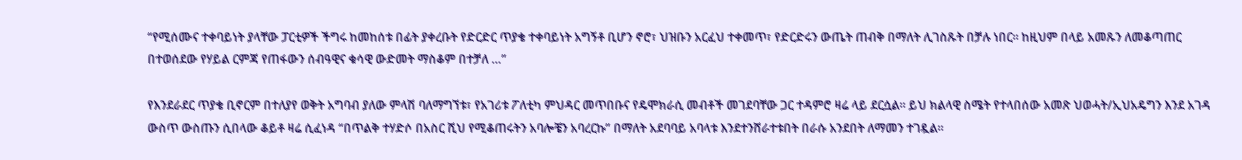“የሚሰሙና ተቀባይነት ያላቸው ፓርቲዎች ችግሩ ከመከሰቱ በፊት ያቀረቡት የድርድር ጥያቄ ተቀባይነት አግኝቶ ቢሆን ኖሮ፣ ህዝቡን አርፈህ ተቀመጥ፣ የድርድሩን ውጤት ጠብቅ በማለት ሊገስጹት በቻሉ ነበር። ከዚህም በላይ አመጹን ለመቆጣጠር በተወሰደው የሃይል ርምጃ የጠፋውን ሰብዓዊና ቁሳዊ ውድመት ማስቆም በተቻለ …”

የእንደራደር ጥያቄ ቢኖርም በተለያየ ወቅት አግባብ ያለው ምላሽ ባለማግኘቱ፣ የአገሪቱ ፖለቲካ ምህዳር መጥበቡና የዴሞክራሲ መብቶች መገደባቸው ጋር ተዳምሮ ዛሬ ላይ ደርሷል። ይህ ክልላዊ ስሜት የተላበሰው አመጽ ህወሓት/ኢህአዴግን እንደ አገዳ ውስጥ ውስጡን ሲበላው ቆይቶ ዛሬ ሲፈነዳ “በጥልቅ ተሃድሶ በአስር ሺህ የሚቆጠሩትን አባሎቼን አባረርኩ” በማለት አደባባይ አባላቱ እንደተንሸራተቱበት በራሱ አንደበት ለማመን ተገዷል።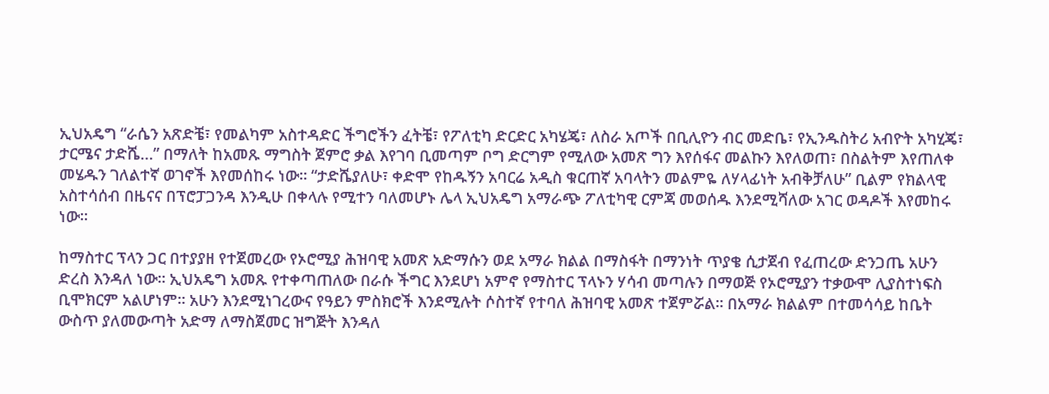ኢህአዴግ “ራሴን አጽድቼ፣ የመልካም አስተዳድር ችግሮችን ፈትቼ፣ የፖለቲካ ድርድር አካሄጄ፣ ለስራ አጦች በቢሊዮን ብር መድቤ፣ የኢንዱስትሪ አብዮት አካሂጄ፣ ታርሜና ታድሼ…” በማለት ከአመጹ ማግስት ጀምሮ ቃል እየገባ ቢመጣም ቦግ ድርግም የሚለው አመጽ ግን እየሰፋና መልኩን እየለወጠ፣ በስልትም እየጠለቀ መሄዱን ገለልተኛ ወገኖች እየመሰከሩ ነው። “ታድሼያለሁ፣ ቀድሞ የከዱኝን አባርሬ አዲስ ቁርጠኛ አባላትን መልምዬ ለሃላፊነት አብቅቻለሁ” ቢልም የክልላዊ አስተሳሰብ በዜናና በፕሮፓጋንዳ እንዲሁ በቀላሉ የሚተን ባለመሆኑ ሌላ ኢህአዴግ አማራጭ ፖለቲካዊ ርምጃ መወሰዱ እንደሚሻለው አገር ወዳዶች እየመከሩ ነው።

ከማስተር ፕላን ጋር በተያያዘ የተጀመረው የኦሮሚያ ሕዝባዊ አመጽ አድማሱን ወደ አማራ ክልል በማስፋት በማንነት ጥያቄ ሲታጀብ የፈጠረው ድንጋጤ አሁን ድረስ እንዳለ ነው። ኢህአዴግ አመጹ የተቀጣጠለው በራሱ ችግር እንደሆነ አምኖ የማስተር ፕላኑን ሃሳብ መጣሉን በማወጅ የኦሮሚያን ተቃውሞ ሊያስተነፍስ ቢሞክርም አልሆነም። አሁን እንደሚነገረውና የዓይን ምስክሮች እንደሚሉት ሶስተኛ የተባለ ሕዝባዊ አመጽ ተጀምሯል። በአማራ ክልልም በተመሳሳይ ከቤት ውስጥ ያለመውጣት አድማ ለማስጀመር ዝግጅት እንዳለ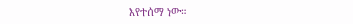እየተሰማ ነው።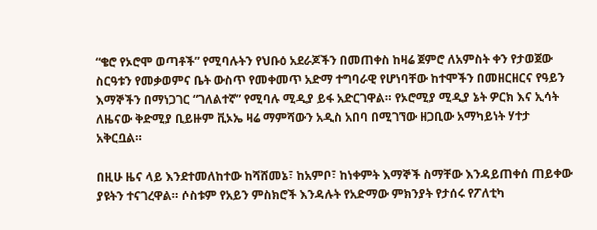“ቄሮ የኦሮሞ ወጣቶች” የሚባሉትን የህቡዕ አደራጆችን በመጠቀስ ከዛሬ ጀምሮ ለአምስት ቀን የታወጀው ስርዓቱን የመቃወምና ቤት ውስጥ የመቀመጥ አድማ ተግባራዊ የሆነባቸው ከተሞችን በመዘርዘርና የዓይን እማኞችን በማነጋገር “ገለልተኛ” የሚባሉ ሚዲያ ይፋ አድርገዋል። የኦሮሚያ ሚዲያ ኔት ዎርክ እና ኢሳት ለዜናው ቅድሚያ ቢይዙም ቪኦኤ ዛሬ ማምሻውን አዲስ አበባ በሚገኘው ዘጋቢው አማካይነት ሃተታ አቅርቧል።

በዚሁ ዜና ላይ እንደተመለከተው ከሻሸመኔ፣ ከአምቦ፣ ከነቀምት እማኞች ስማቸው እንዳይጠቀሰ ጠይቀው ያዩትን ተናገረዋል። ሶስቱም የአይን ምስክሮች እንዳሉት የአድማው ምክንያት የታሰሩ የፖለቲካ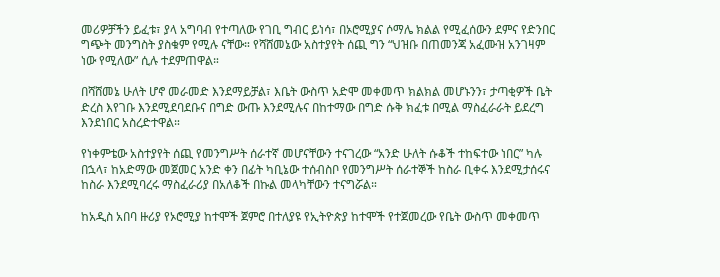መሪዎቻችን ይፈቱ፣ ያላ አግባብ የተጣለው የገቢ ግብር ይነሳ፣ በኦሮሚያና ሶማሌ ክልል የሚፈሰውን ደምና የድንበር ግጭት መንግስት ያስቁም የሚሉ ናቸው። የሻሸመኔው አስተያየት ሰጪ ግን “ህዝቡ በጠመንጃ አፈሙዝ አንገዛም ነው የሚለው” ሲሉ ተደምጠዋል።

በሻሸመኔ ሁለት ሆኖ መራመድ እንደማይቻል፣ እቤት ውስጥ አድሞ መቀመጥ ክልክል መሆኑንን፣ ታጣቂዎች ቤት ድረስ እየገቡ እንደሚደባደቡና በግድ ውጡ እንደሚሉና በከተማው በግድ ሱቅ ክፈቱ በሚል ማስፈራራት ይደረግ እንደነበር አስረድተዋል።

የነቀምቴው አስተያየት ሰጪ የመንግሥት ሰራተኛ መሆናቸውን ተናገረው “አንድ ሁለት ሱቆች ተከፍተው ነበር” ካሉ በኋላ፣ ከአድማው መጀመር አንድ ቀን በፊት ካቢኔው ተሰብስቦ የመንግሥት ሰራተኞች ከስራ ቢቀሩ እንደሚታሰሩና ከስራ እንደሚባረሩ ማስፈራሪያ በአለቆች በኩል መላካቸውን ተናግሯል።

ከአዲስ አበባ ዙሪያ የኦሮሚያ ከተሞች ጀምሮ በተለያዩ የኢትዮጵያ ከተሞች የተጀመረው የቤት ውስጥ መቀመጥ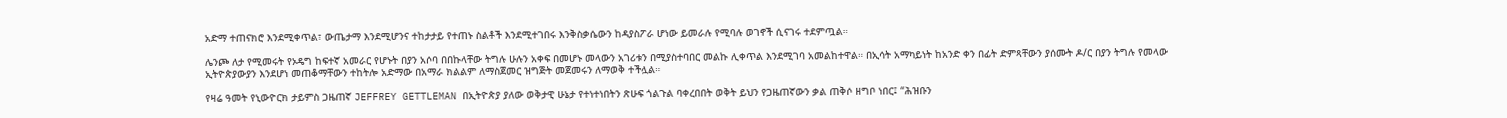አድማ ተጠናክሮ እንደሚቀጥል፣ ውጤታማ እንደሚሆንና ተከታታይ የተጠኑ ስልቶች እንደሚተገበሩ እንቅስቃሴውን ከዳያስፖራ ሆነው ይመራሉ የሚባሉ ወገኖች ሲናገሩ ተደምጧል።

ሌንጮ ለታ የሚመሩት የኦዴግ ከፍተኛ አመራር የሆኑት በያን አሶባ በበኩላቸው ትግሉ ሁሉን አቀፍ በመሆኑ መላውን አገሪቱን በሚያስተባበር መልኩ ሊቀጥል እንደሚገባ አመልከተዋል። በኢሳት አማካይነት ከአንድ ቀን በፊት ድምጻቸውን ያሰሙት ዶ/ር በያን ትግሉ የመላው ኢትዮጵያውያን እንደሆነ መጠቆማቸውን ተከትሎ አድማው በአማራ ክልልም ለማስጀመር ዝግጅት መጀመሩን ለማወቅ ተችሏል።

የዛሬ ዓመት የኒውዮርክ ታይምስ ጋዜጠኛ JEFFREY GETTLEMAN በኢትዮጵያ ያለው ወቅታዊ ሁኔታ የተነተነበትን ጽሁፍ ጎልጉል ባቀረበበት ወቅት ይህን የጋዜጠኛውን ቃል ጠቅሶ ዘግቦ ነበር፤ “ሕዝቡን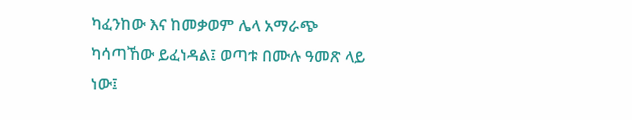ካፈንከው እና ከመቃወም ሌላ አማራጭ ካሳጣኸው ይፈነዳል፤ ወጣቱ በሙሉ ዓመጽ ላይ ነው፤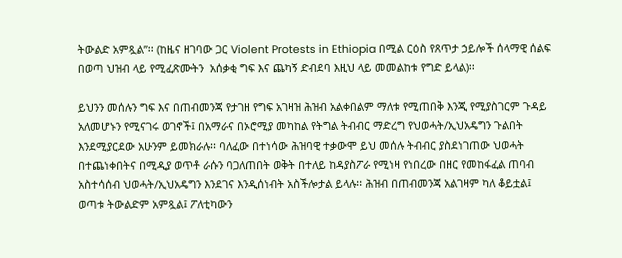ትውልድ አምጿል”፡፡ (ከዜና ዘገባው ጋር Violent Protests in Ethiopia በሚል ርዕስ የጸጥታ ኃይሎች ሰላማዊ ሰልፍ በወጣ ህዝብ ላይ የሚፈጽሙትን  አሰቃቂ ግፍ እና ጨካኝ ድብደባ እዚህ ላይ መመልከቱ የግድ ይላል)፡፡

ይህንን መሰሉን ግፍ እና በጠብመንጃ የታገዘ የግፍ አገዛዝ ሕዝብ አልቀበልም ማለቱ የሚጠበቅ እንጂ የሚያስገርም ጉዳይ አለመሆኑን የሚናገሩ ወገኖች፤ በአማራና በኦሮሚያ መካከል የትግል ትብብር ማድረግ የህወሓት/ኢህአዴግን ጉልበት እንደሚያርደው አሁንም ይመክራሉ፡፡ ባለፈው በተነሳው ሕዝባዊ ተቃውሞ ይህ መሰሉ ትብብር ያስደነገጠው ህወሓት በተጨነቀበትና በሚዲያ ወጥቶ ራሱን ባጋለጠበት ወቅት በተለይ ከዳያስፖራ የሚነዛ የነበረው በዘር የመከፋፈል ጠባብ አስተሳሰብ ህወሓት/ኢህአዴግን እንደገና እንዲሰነብት አስችሎታል ይላሉ፡፡ ሕዝብ በጠብመንጃ አልገዛም ካለ ቆይቷል፤ ወጣቱ ትውልድም አምጿል፤ ፖለቲካውን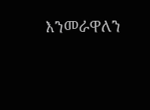እንመራዋለን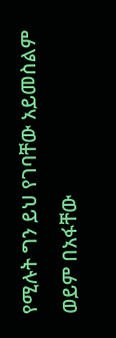የሚሉት ግን ይህ የገባቸው አይመስልም ወይም በአፋቸው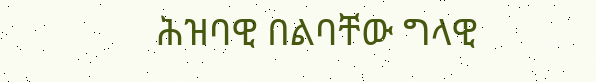ሕዝባዊ በልባቸው ግላዊ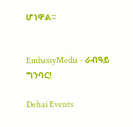ሆነዋል፡፡


EmbassyMedia - ራብዓይ ግንባር!

Dehai Events